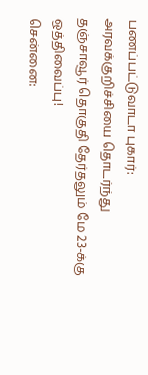பணப்பட்டுவாடா புகார்: அரவக்குறிச்சியை தொடர்ந்து தஞ்சாவூர் தொகுதி தேர்தலும் மே 23-க்கு ஒத்திவைப்பு!
சென்னை: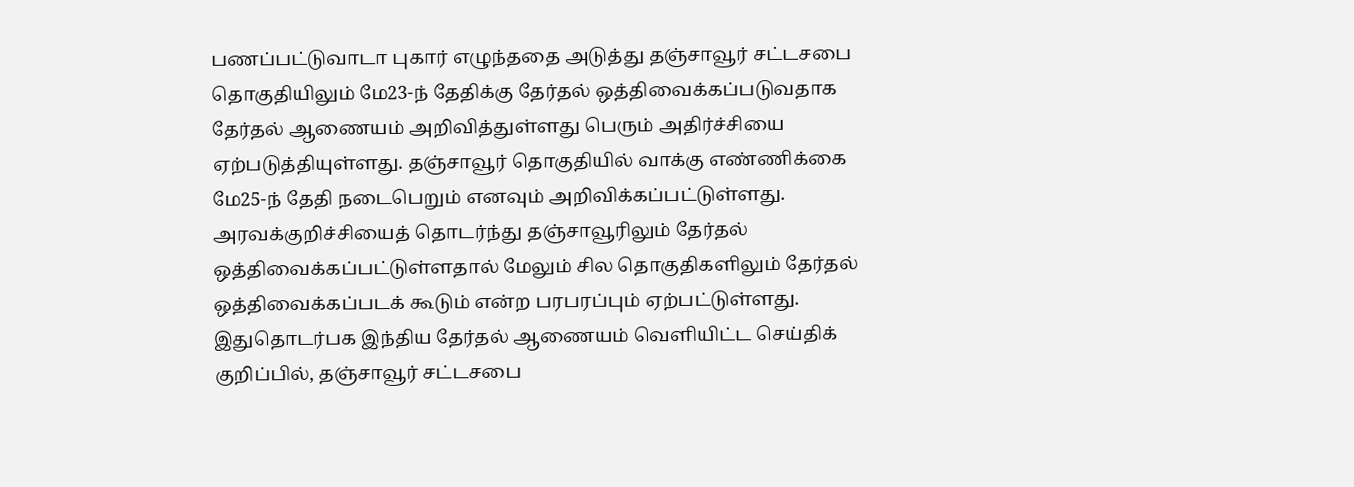பணப்பட்டுவாடா புகார் எழுந்ததை அடுத்து தஞ்சாவூர் சட்டசபை தொகுதியிலும் மே23-ந் தேதிக்கு தேர்தல் ஒத்திவைக்கப்படுவதாக தேர்தல் ஆணையம் அறிவித்துள்ளது பெரும் அதிர்ச்சியை ஏற்படுத்தியுள்ளது. தஞ்சாவூர் தொகுதியில் வாக்கு எண்ணிக்கை மே25-ந் தேதி நடைபெறும் எனவும் அறிவிக்கப்பட்டுள்ளது. அரவக்குறிச்சியைத் தொடர்ந்து தஞ்சாவூரிலும் தேர்தல் ஒத்திவைக்கப்பட்டுள்ளதால் மேலும் சில தொகுதிகளிலும் தேர்தல் ஒத்திவைக்கப்படக் கூடும் என்ற பரபரப்பும் ஏற்பட்டுள்ளது.
இதுதொடர்பக இந்திய தேர்தல் ஆணையம் வெளியிட்ட செய்திக் குறிப்பில், தஞ்சாவூர் சட்டசபை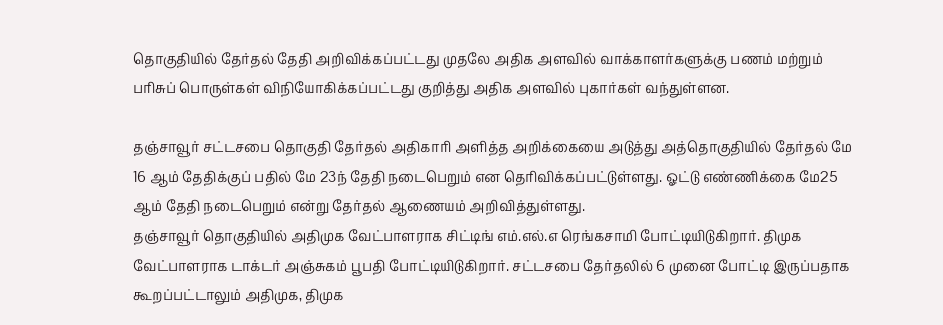தொகுதியில் தேர்தல் தேதி அறிவிக்கப்பட்டது முதலே அதிக அளவில் வாக்காளர்களுக்கு பணம் மற்றும் பரிசுப் பொருள்கள் விநியோகிக்கப்பட்டது குறித்து அதிக அளவில் புகார்கள் வந்துள்ளன.

தஞ்சாவூர் சட்டசபை தொகுதி தேர்தல் அதிகாரி அளித்த அறிக்கையை அடுத்து அத்தொகுதியில் தேர்தல் மே 16 ஆம் தேதிக்குப் பதில் மே 23ந் தேதி நடைபெறும் என தெரிவிக்கப்பட்டுள்ளது. ஓட்டு எண்ணிக்கை மே25 ஆம் தேதி நடைபெறும் என்று தேர்தல் ஆணையம் அறிவித்துள்ளது.
தஞ்சாவூர் தொகுதியில் அதிமுக வேட்பாளராக சிட்டிங் எம்.எல்.எ ரெங்கசாமி போட்டியிடுகிறார். திமுக வேட்பாளராக டாக்டர் அஞ்சுகம் பூபதி போட்டியிடுகிறார். சட்டசபை தேர்தலில் 6 முனை போட்டி இருப்பதாக கூறப்பட்டாலும் அதிமுக, திமுக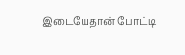இடையேதான் போட்டி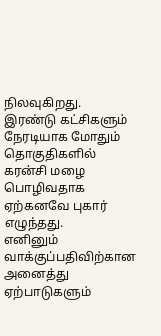நிலவுகிறது. இரண்டு கட்சிகளும் நேரடியாக மோதும் தொகுதிகளில் கரன்சி மழை பொழிவதாக ஏற்கனவே புகார் எழுந்தது.
எனினும் வாக்குப்பதிவிற்கான அனைத்து ஏற்பாடுகளும்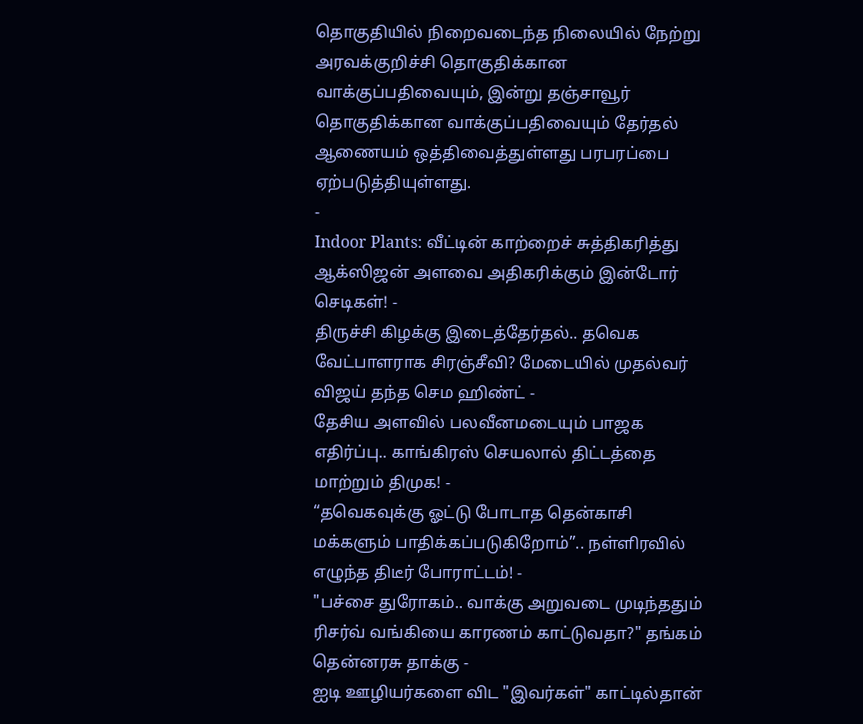தொகுதியில் நிறைவடைந்த நிலையில் நேற்று அரவக்குறிச்சி தொகுதிக்கான வாக்குப்பதிவையும், இன்று தஞ்சாவூர் தொகுதிக்கான வாக்குப்பதிவையும் தேர்தல் ஆணையம் ஒத்திவைத்துள்ளது பரபரப்பை ஏற்படுத்தியுள்ளது.
-
Indoor Plants: வீட்டின் காற்றைச் சுத்திகரித்து ஆக்ஸிஜன் அளவை அதிகரிக்கும் இன்டோர் செடிகள்! -
திருச்சி கிழக்கு இடைத்தேர்தல்.. தவெக வேட்பாளராக சிரஞ்சீவி? மேடையில் முதல்வர் விஜய் தந்த செம ஹிண்ட் -
தேசிய அளவில் பலவீனமடையும் பாஜக எதிர்ப்பு.. காங்கிரஸ் செயலால் திட்டத்தை மாற்றும் திமுக! -
“தவெகவுக்கு ஓட்டு போடாத தென்காசி மக்களும் பாதிக்கப்படுகிறோம்”.. நள்ளிரவில் எழுந்த திடீர் போராட்டம்! -
"பச்சை துரோகம்.. வாக்கு அறுவடை முடிந்ததும் ரிசர்வ் வங்கியை காரணம் காட்டுவதா?" தங்கம் தென்னரசு தாக்கு -
ஐடி ஊழியர்களை விட "இவர்கள்" காட்டில்தான்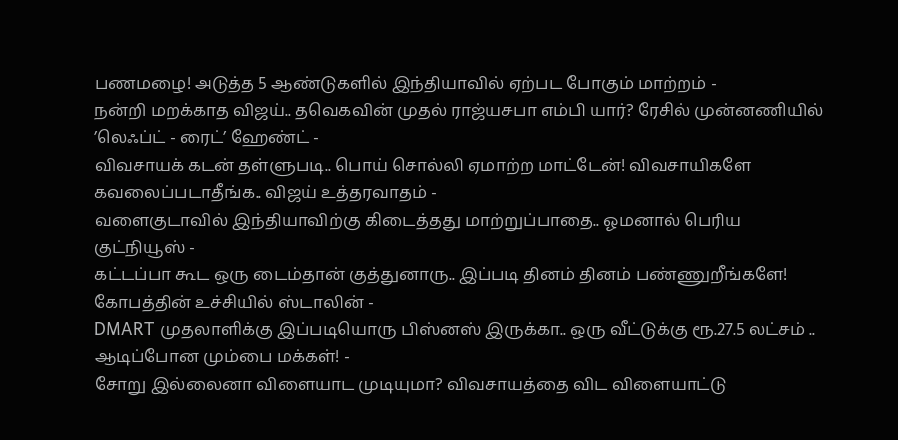பணமழை! அடுத்த 5 ஆண்டுகளில் இந்தியாவில் ஏற்பட போகும் மாற்றம் -
நன்றி மறக்காத விஜய்.. தவெகவின் முதல் ராஜ்யசபா எம்பி யார்? ரேசில் முன்னணியில் ’லெஃப்ட் - ரைட்’ ஹேண்ட் -
விவசாயக் கடன் தள்ளுபடி.. பொய் சொல்லி ஏமாற்ற மாட்டேன்! விவசாயிகளே கவலைப்படாதீங்க.. விஜய் உத்தரவாதம் -
வளைகுடாவில் இந்தியாவிற்கு கிடைத்தது மாற்றுப்பாதை.. ஓமனால் பெரிய குட்நியூஸ் -
கட்டப்பா கூட ஒரு டைம்தான் குத்துனாரு.. இப்படி தினம் தினம் பண்ணுறீங்களே! கோபத்தின் உச்சியில் ஸ்டாலின் -
DMART முதலாளிக்கு இப்படியொரு பிஸ்னஸ் இருக்கா.. ஒரு வீட்டுக்கு ரூ.27.5 லட்சம் .. ஆடிப்போன மும்பை மக்கள்! -
சோறு இல்லைனா விளையாட முடியுமா? விவசாயத்தை விட விளையாட்டு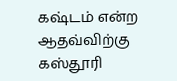கஷ்டம் என்ற ஆதவ்விற்கு கஸ்தூரி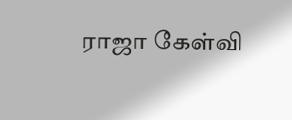ராஜா கேள்வி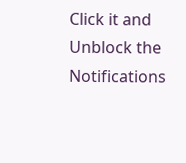Click it and Unblock the Notifications